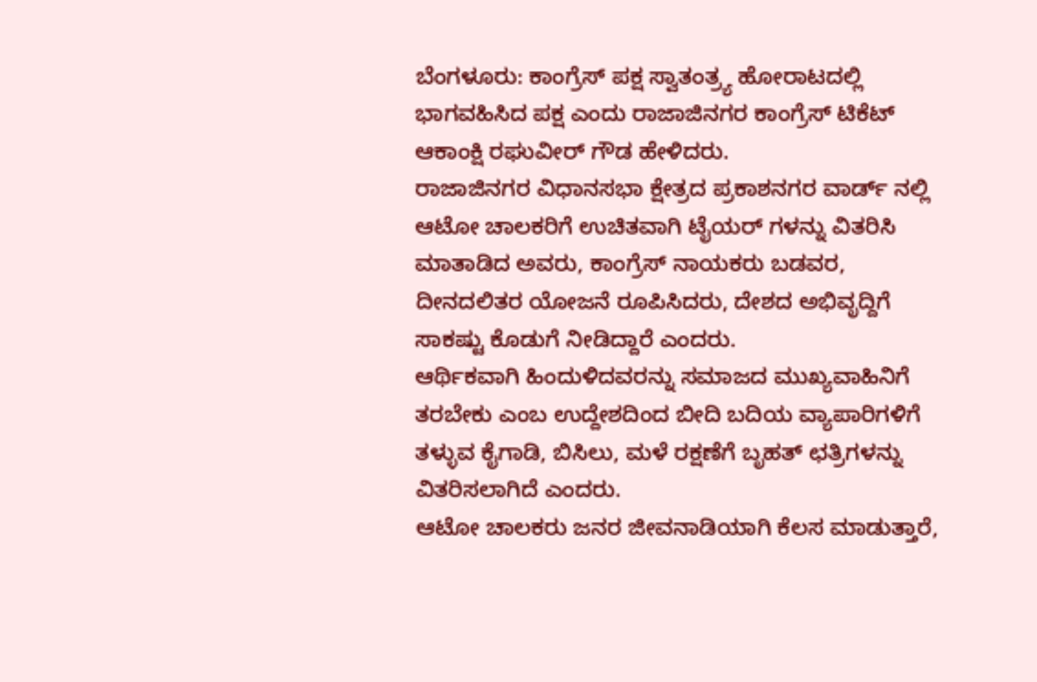ಬೆಂಗಳೂರು: ಕಾಂಗ್ರೆಸ್ ಪಕ್ಷ ಸ್ವಾತಂತ್ರ್ಯ ಹೋರಾಟದಲ್ಲಿ ಭಾಗವಹಿಸಿದ ಪಕ್ಷ ಎಂದು ರಾಜಾಜಿನಗರ ಕಾಂಗ್ರೆಸ್ ಟಿಕೆಟ್ ಆಕಾಂಕ್ಷಿ ರಘುವೀರ್ ಗೌಡ ಹೇಳಿದರು.
ರಾಜಾಜಿನಗರ ವಿಧಾನಸಭಾ ಕ್ಷೇತ್ರದ ಪ್ರಕಾಶನಗರ ವಾರ್ಡ್ ನಲ್ಲಿ ಆಟೋ ಚಾಲಕರಿಗೆ ಉಚಿತವಾಗಿ ಟೈಯರ್ ಗಳನ್ನು ವಿತರಿಸಿ ಮಾತಾಡಿದ ಅವರು, ಕಾಂಗ್ರೆಸ್ ನಾಯಕರು ಬಡವರ, ದೀನದಲಿತರ ಯೋಜನೆ ರೂಪಿಸಿದರು, ದೇಶದ ಅಭಿವೃದ್ದಿಗೆ ಸಾಕಷ್ಟು ಕೊಡುಗೆ ನೀಡಿದ್ದಾರೆ ಎಂದರು.
ಆರ್ಥಿಕವಾಗಿ ಹಿಂದುಳಿದವರನ್ನು ಸಮಾಜದ ಮುಖ್ಯವಾಹಿನಿಗೆ ತರಬೇಕು ಎಂಬ ಉದ್ದೇಶದಿಂದ ಬೀದಿ ಬದಿಯ ವ್ಯಾಪಾರಿಗಳಿಗೆ ತಳ್ಳುವ ಕೈಗಾಡಿ, ಬಿಸಿಲು, ಮಳೆ ರಕ್ಷಣೆಗೆ ಬೃಹತ್ ಛತ್ರಿಗಳನ್ನು ವಿತರಿಸಲಾಗಿದೆ ಎಂದರು.
ಆಟೋ ಚಾಲಕರು ಜನರ ಜೀವನಾಡಿಯಾಗಿ ಕೆಲಸ ಮಾಡುತ್ತಾರೆ,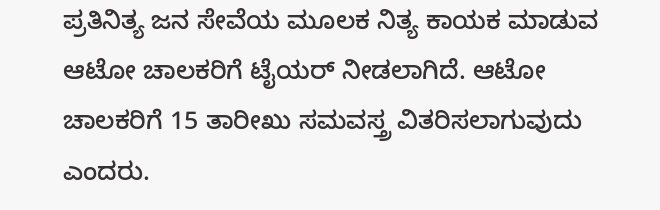ಪ್ರತಿನಿತ್ಯ ಜನ ಸೇವೆಯ ಮೂಲಕ ನಿತ್ಯ ಕಾಯಕ ಮಾಡುವ ಆಟೋ ಚಾಲಕರಿಗೆ ಟೈಯರ್ ನೀಡಲಾಗಿದೆ. ಆಟೋ ಚಾಲಕರಿಗೆ 15 ತಾರೀಖು ಸಮವಸ್ತ್ರ ವಿತರಿಸಲಾಗುವುದು ಎಂದರು.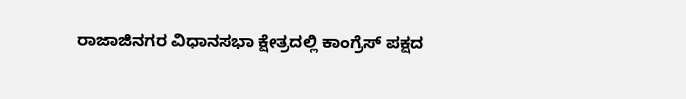ರಾಜಾಜಿನಗರ ವಿಧಾನಸಭಾ ಕ್ಷೇತ್ರದಲ್ಲಿ ಕಾಂಗ್ರೆಸ್ ಪಕ್ಷದ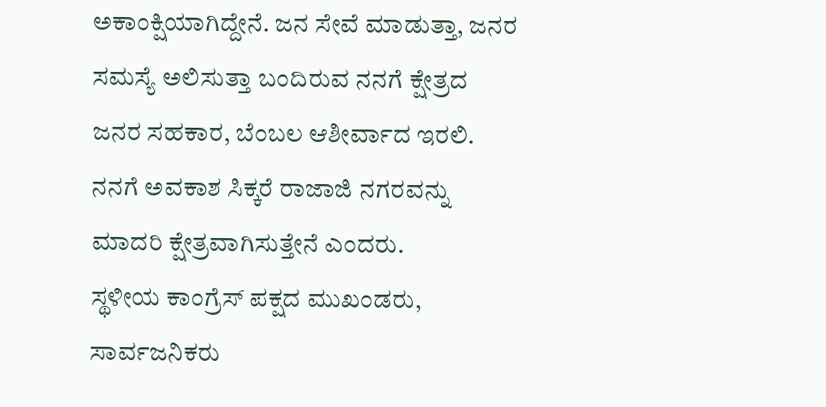ಅಕಾಂಕ್ಷಿಯಾಗಿದ್ದೇನೆ. ಜನ ಸೇವೆ ಮಾಡುತ್ತಾ, ಜನರ ಸಮಸ್ಯೆ ಅಲಿಸುತ್ತಾ ಬಂದಿರುವ ನನಗೆ ಕ್ಷೇತ್ರದ ಜನರ ಸಹಕಾರ, ಬೆಂಬಲ ಆಶೀರ್ವಾದ ಇರಲಿ. ನನಗೆ ಅವಕಾಶ ಸಿಕ್ಕರೆ ರಾಜಾಜಿ ನಗರವನ್ನು ಮಾದರಿ ಕ್ಷೇತ್ರವಾಗಿಸುತ್ತೇನೆ ಎಂದರು.
ಸ್ಥಳೀಯ ಕಾಂಗ್ರೆಸ್ ಪಕ್ಷದ ಮುಖಂಡರು, ಸಾರ್ವಜನಿಕರು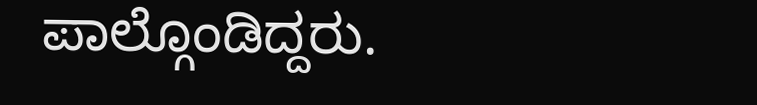ಪಾಲ್ಗೊಂಡಿದ್ದರು.